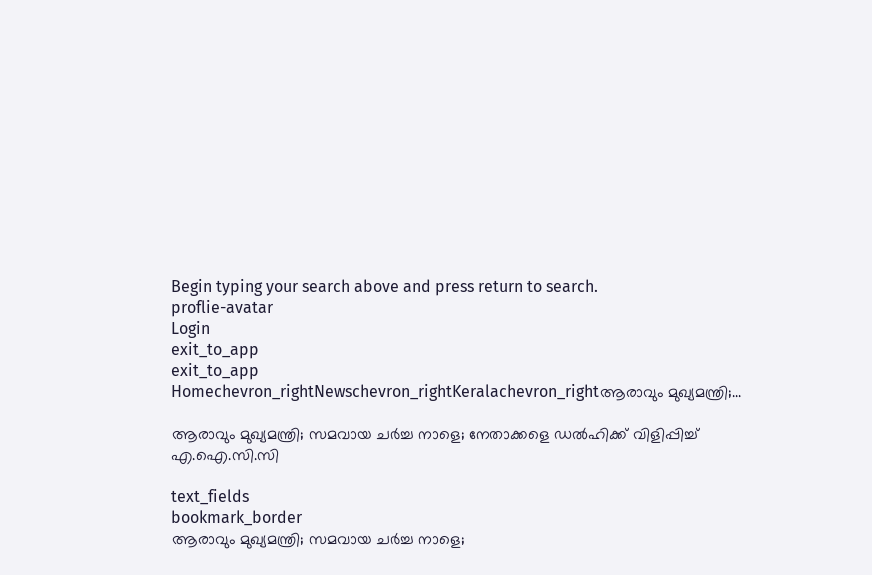Begin typing your search above and press return to search.
proflie-avatar
Login
exit_to_app
exit_to_app
Homechevron_rightNewschevron_rightKeralachevron_rightആരാവും മുഖ്യമന്ത്രി;...

ആരാവും മുഖ്യമന്ത്രി; സമവായ ചർച്ച നാളെ; നേതാക്കളെ ഡൽഹിക്ക് വിളിപ്പിച്ച് എ.ഐ.സി.സി

text_fields
bookmark_border
ആരാവും മുഖ്യമന്ത്രി; സമവായ ചർച്ച നാളെ;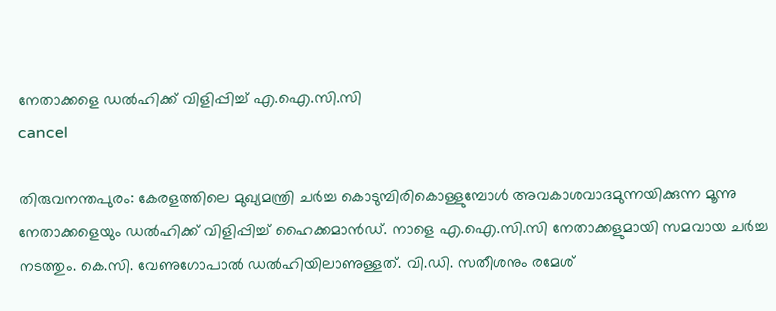നേതാക്കളെ ഡൽഹിക്ക് വിളിപ്പിച്ച് എ.ഐ.സി.സി
cancel

തിരുവനന്തപുരം: കേരളത്തിലെ മുഖ്യമന്ത്രി ചർച്ച കൊടുമ്പിരികൊള്ളുമ്പോൾ അവകാശവാദമുന്നയിക്കുന്ന മൂന്നു നേതാക്കളെയും ഡൽഹിക്ക് വിളിപ്പിച്ച് ഹൈക്കമാൻഡ്. നാളെ എ.ഐ.സി.സി നേതാക്കളുമായി സമവായ ചർച്ച നടത്തും. കെ.സി. വേണുഗോപാൽ ഡൽഹിയിലാണുള്ളത്. വി.ഡി. സതീശനും രമേശ്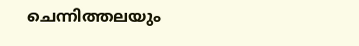ചെന്നിത്തലയും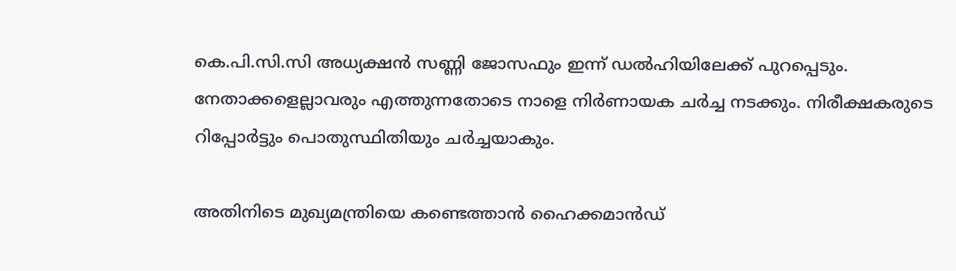കെ.പി.സി.സി അധ്യക്ഷൻ സണ്ണി ജോസഫും ഇന്ന് ഡൽഹിയിലേക്ക് പുറപ്പെടും. നേതാക്കളെല്ലാവരും എത്തുന്നതോടെ നാളെ നിർണായക ചർച്ച നടക്കും. നിരീക്ഷകരുടെ റിപ്പോർട്ടും പൊതുസ്ഥിതിയും ചർച്ചയാകും.

അതിനിടെ മുഖ്യമന്ത്രിയെ കണ്ടെത്താൻ ഹൈക്കമാൻഡ്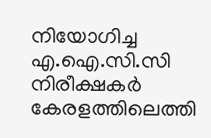നിയോഗിച്ച എ.ഐ.സി.സി നിരീക്ഷകർ കേരളത്തിലെത്തി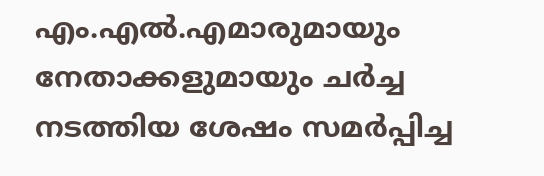എം.എൽ.എമാരുമായും നേതാക്കളുമായും ചർച്ച നടത്തിയ ശേഷം സമർപ്പിച്ച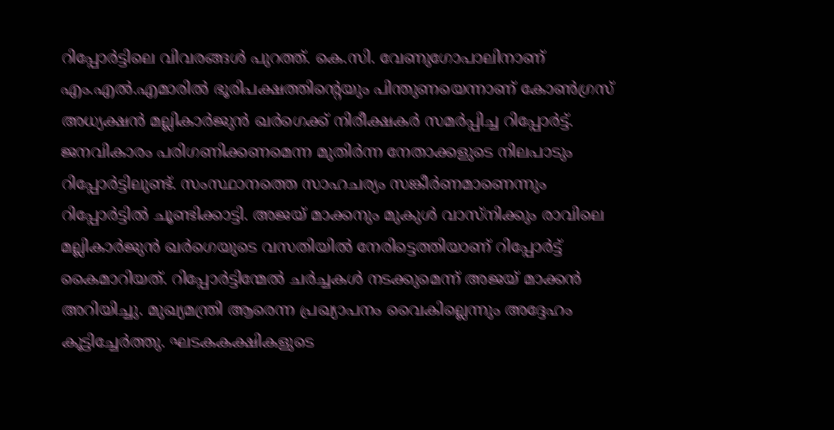റിപ്പോർട്ടിലെ വിവരങ്ങൾ പുറത്ത്. കെ.സി. വേണുഗോപാലിനാണ് എം.എൽ.എമാരിൽ ഭൂരിപക്ഷത്തിന്റെയും പിന്തുണയെന്നാണ് കോൺഗ്രസ് അധ്യക്ഷൻ മല്ലികാർജുൻ ഖർഗെക്ക് നിരീക്ഷകർ സമർപ്പിച്ച റിപ്പോർട്ട്. ജനവികാരം പരിഗണിക്കണമെന്ന മുതിർന്ന നേതാക്കളുടെ നിലപാടും റിപ്പോർട്ടിലുണ്ട്. സംസ്ഥാനത്തെ സാഹചര്യം സങ്കീർണമാണെന്നും റിപ്പോർട്ടിൽ ചൂണ്ടിക്കാട്ടി. അജയ് മാക്കനും മുകുൾ വാസ്നിക്കും രാവിലെ മല്ലികാർജുൻ ഖർഗെയുടെ വസതിയിൽ നേരിട്ടെത്തിയാണ് റിപ്പോർട്ട് കൈമാറിയത്. റിപ്പോർട്ടിന്മേൽ ചർച്ചകൾ നടക്കുമെന്ന് അജയ് മാക്കൻ അറിയിച്ചു. മുഖ്യമന്ത്രി ആരെന്ന പ്രഖ്യാപനം വൈകില്ലെന്നും അദ്ദേഹം കൂട്ടിച്ചേർത്തു. ഘടകകക്ഷികളുടെ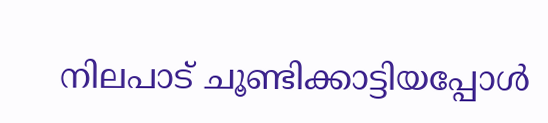നിലപാട് ചൂണ്ടിക്കാട്ടിയപ്പോൾ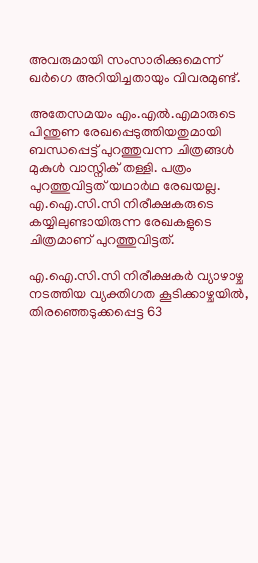അവരുമായി സംസാരിക്കുമെന്ന് ഖർഗെ അറിയിച്ചതായും വിവരമുണ്ട്.

അതേസമയം എം.എൽ.എമാരുടെ പിന്തുണ രേഖപ്പെടുത്തിയതുമായി ബന്ധപ്പെട്ട് പുറത്തുവന്ന ചിത്രങ്ങൾ മുകുൾ വാസ്നിക് തള്ളി. പത്രം പുറത്തുവിട്ടത് യഥാർഥ രേഖയല്ല. എ.ഐ.സി.സി നിരീക്ഷകരുടെ കയ്യിലുണ്ടായിരുന്ന രേഖകളുടെ ചിത്രമാണ് പുറത്തുവിട്ടത്.

എ.ഐ.സി.സി നിരീക്ഷകർ വ്യാഴാഴ്ച നടത്തിയ വ്യക്തിഗത കൂടിക്കാഴ്ചയിൽ, തിരഞ്ഞെടുക്കപ്പെട്ട 63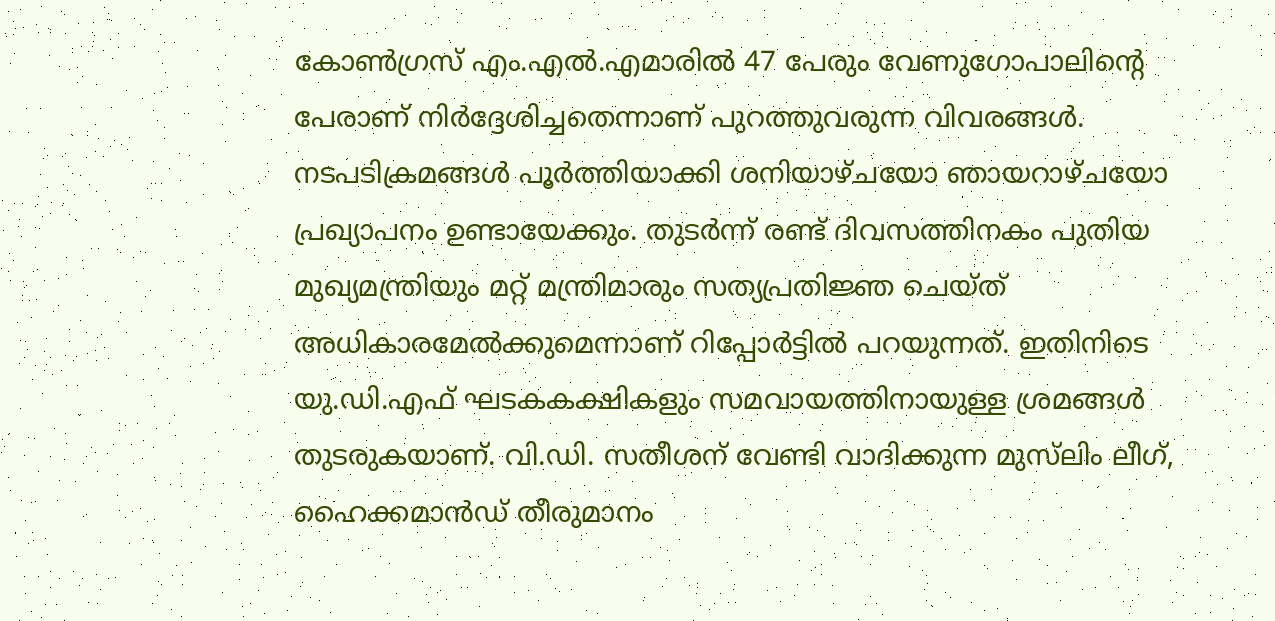കോൺഗ്രസ് എം.എൽ.എമാരിൽ 47 പേരും വേണുഗോപാലിന്റെ പേരാണ് നിർദ്ദേശിച്ചതെന്നാണ് പുറത്തുവരുന്ന വിവരങ്ങൾ. നടപടിക്രമങ്ങൾ പൂർത്തിയാക്കി ശനിയാഴ്ചയോ ഞായറാഴ്ചയോ പ്രഖ്യാപനം ഉണ്ടായേക്കും. തുടർന്ന് രണ്ട് ദിവസത്തിനകം പുതിയ മുഖ്യമന്ത്രിയും മറ്റ് മന്ത്രിമാരും സത്യപ്രതിജ്ഞ ചെയ്ത് അധികാരമേൽക്കുമെന്നാണ് റിപ്പോർട്ടിൽ പറയുന്നത്. ഇതിനിടെ യു.ഡി.എഫ് ഘടകകക്ഷികളും സമവായത്തിനായുള്ള ശ്രമങ്ങൾ തുടരുകയാണ്. വി.ഡി. സതീശന് വേണ്ടി വാദിക്കുന്ന മുസ്‌ലിം ലീഗ്, ഹൈക്കമാൻഡ് തീരുമാനം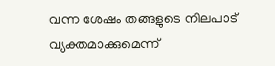വന്ന ശേഷം തങ്ങളുടെ നിലപാട് വ്യക്തമാക്കുമെന്ന്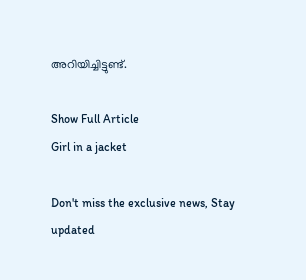അറിയിച്ചിട്ടുണ്ട്.

Show Full Article
Girl in a jacket

Don't miss the exclusive news, Stay updated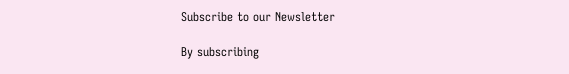Subscribe to our Newsletter

By subscribing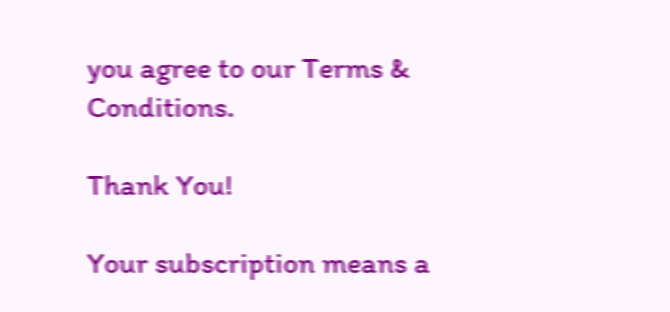you agree to our Terms & Conditions.

Thank You!

Your subscription means a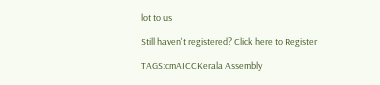lot to us

Still haven't registered? Click here to Register

TAGS:cmAICCKerala Assembly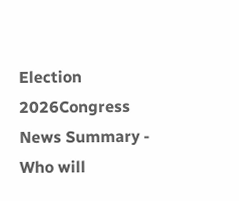Election 2026Congress
News Summary - Who will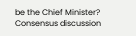be the Chief Minister? Consensus discussion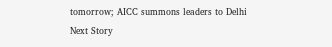tomorrow; AICC summons leaders to Delhi
Next Story